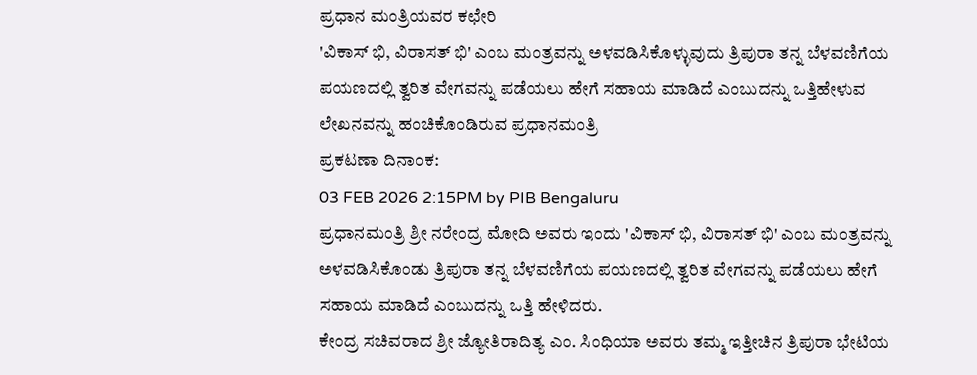ಪ್ರಧಾನ ಮಂತ್ರಿಯವರ ಕಛೇರಿ
'ವಿಕಾಸ್ ಭಿ, ವಿರಾಸತ್ ಭಿ' ಎಂಬ ಮಂತ್ರವನ್ನು ಅಳವಡಿಸಿಕೊಳ್ಳುವುದು ತ್ರಿಪುರಾ ತನ್ನ ಬೆಳವಣಿಗೆಯ ಪಯಣದಲ್ಲಿ ತ್ವರಿತ ವೇಗವನ್ನು ಪಡೆಯಲು ಹೇಗೆ ಸಹಾಯ ಮಾಡಿದೆ ಎಂಬುದನ್ನು ಒತ್ತಿಹೇಳುವ ಲೇಖನವನ್ನು ಹಂಚಿಕೊಂಡಿರುವ ಪ್ರಧಾನಮಂತ್ರಿ
ಪ್ರಕಟಣಾ ದಿನಾಂಕ:
03 FEB 2026 2:15PM by PIB Bengaluru
ಪ್ರಧಾನಮಂತ್ರಿ ಶ್ರೀ ನರೇಂದ್ರ ಮೋದಿ ಅವರು ಇಂದು 'ವಿಕಾಸ್ ಭಿ, ವಿರಾಸತ್ ಭಿ' ಎಂಬ ಮಂತ್ರವನ್ನು ಅಳವಡಿಸಿಕೊಂಡು ತ್ರಿಪುರಾ ತನ್ನ ಬೆಳವಣಿಗೆಯ ಪಯಣದಲ್ಲಿ ತ್ವರಿತ ವೇಗವನ್ನು ಪಡೆಯಲು ಹೇಗೆ ಸಹಾಯ ಮಾಡಿದೆ ಎಂಬುದನ್ನು ಒತ್ತಿ ಹೇಳಿದರು.
ಕೇಂದ್ರ ಸಚಿವರಾದ ಶ್ರೀ ಜ್ಯೋತಿರಾದಿತ್ಯ ಎಂ. ಸಿಂಧಿಯಾ ಅವರು ತಮ್ಮ ಇತ್ತೀಚಿನ ತ್ರಿಪುರಾ ಭೇಟಿಯ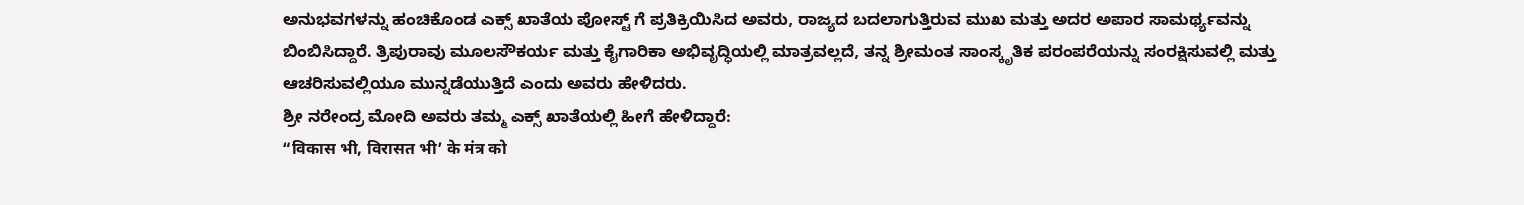ಅನುಭವಗಳನ್ನು ಹಂಚಿಕೊಂಡ ಎಕ್ಸ್ ಖಾತೆಯ ಪೋಸ್ಟ್ ಗೆ ಪ್ರತಿಕ್ರಿಯಿಸಿದ ಅವರು, ರಾಜ್ಯದ ಬದಲಾಗುತ್ತಿರುವ ಮುಖ ಮತ್ತು ಅದರ ಅಪಾರ ಸಾಮರ್ಥ್ಯವನ್ನು ಬಿಂಬಿಸಿದ್ದಾರೆ. ತ್ರಿಪುರಾವು ಮೂಲಸೌಕರ್ಯ ಮತ್ತು ಕೈಗಾರಿಕಾ ಅಭಿವೃದ್ಧಿಯಲ್ಲಿ ಮಾತ್ರವಲ್ಲದೆ, ತನ್ನ ಶ್ರೀಮಂತ ಸಾಂಸ್ಕೃತಿಕ ಪರಂಪರೆಯನ್ನು ಸಂರಕ್ಷಿಸುವಲ್ಲಿ ಮತ್ತು ಆಚರಿಸುವಲ್ಲಿಯೂ ಮುನ್ನಡೆಯುತ್ತಿದೆ ಎಂದು ಅವರು ಹೇಳಿದರು.
ಶ್ರೀ ನರೇಂದ್ರ ಮೋದಿ ಅವರು ತಮ್ಮ ಎಕ್ಸ್ ಖಾತೆಯಲ್ಲಿ ಹೀಗೆ ಹೇಳಿದ್ದಾರೆ:
“विकास भी, विरासत भी’ के मंत्र को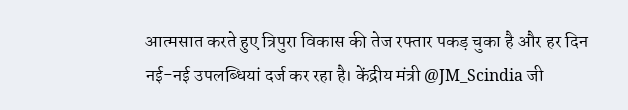आत्मसात करते हुए त्रिपुरा विकास की तेज रफ्तार पकड़ चुका है और हर दिन नई-नई उपलब्धियां दर्ज कर रहा है। केंद्रीय मंत्री @JM_Scindia जी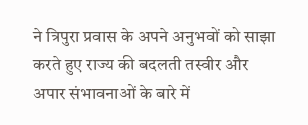ने त्रिपुरा प्रवास के अपने अनुभवों को साझा करते हुए राज्य की बदलती तस्वीर और अपार संभावनाओं के बारे में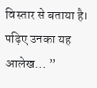विस्तार से बताया है। पढ़िए उनका यह आलेख… ”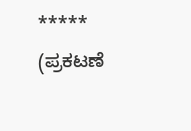*****
(ಪ್ರಕಟಣೆ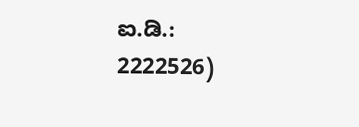ಐ.ಡಿ.: 2222526)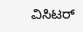ವಿಸಿಟರ್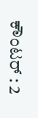ಕೌಂಟರ್ : 2